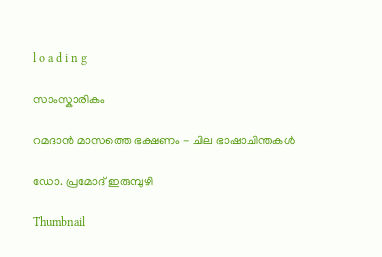l o a d i n g

സാംസ്കാരികം

റമദാന്‍ മാസത്തെ ഭക്ഷണം - ചില ഭാഷാചിന്തകള്‍

ഡോ. പ്രമോദ് ഇരുമ്പുഴി

Thumbnail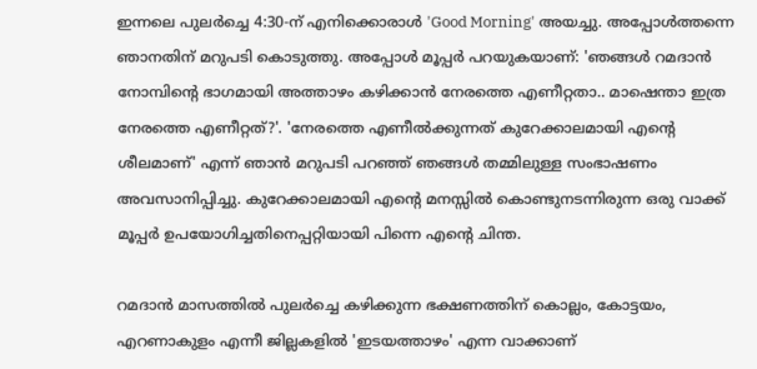ഇന്നലെ പുലര്‍ച്ചെ 4:30-ന് എനിക്കൊരാള്‍ 'Good Morning' അയച്ചു. അപ്പോള്‍ത്തന്നെ ഞാനതിന് മറുപടി കൊടുത്തു. അപ്പോള്‍ മൂപ്പര്‍ പറയുകയാണ്: 'ഞങ്ങള്‍ റമദാന്‍ നോമ്പിന്റെ ഭാഗമായി അത്താഴം കഴിക്കാന്‍ നേരത്തെ എണീറ്റതാ.. മാഷെന്താ ഇത്ര നേരത്തെ എണീറ്റത്?'. 'നേരത്തെ എണീല്‍ക്കുന്നത് കുറേക്കാലമായി എന്റെ ശീലമാണ്' എന്ന് ഞാന്‍ മറുപടി പറഞ്ഞ് ഞങ്ങള്‍ തമ്മിലുള്ള സംഭാഷണം അവസാനിപ്പിച്ചു. കുറേക്കാലമായി എന്റെ മനസ്സില്‍ കൊണ്ടുനടന്നിരുന്ന ഒരു വാക്ക് മൂപ്പര്‍ ഉപയോഗിച്ചതിനെപ്പറ്റിയായി പിന്നെ എന്റെ ചിന്ത.

റമദാന്‍ മാസത്തില്‍ പുലര്‍ച്ചെ കഴിക്കുന്ന ഭക്ഷണത്തിന് കൊല്ലം, കോട്ടയം, എറണാകുളം എന്നീ ജില്ലകളില്‍ 'ഇടയത്താഴം' എന്ന വാക്കാണ്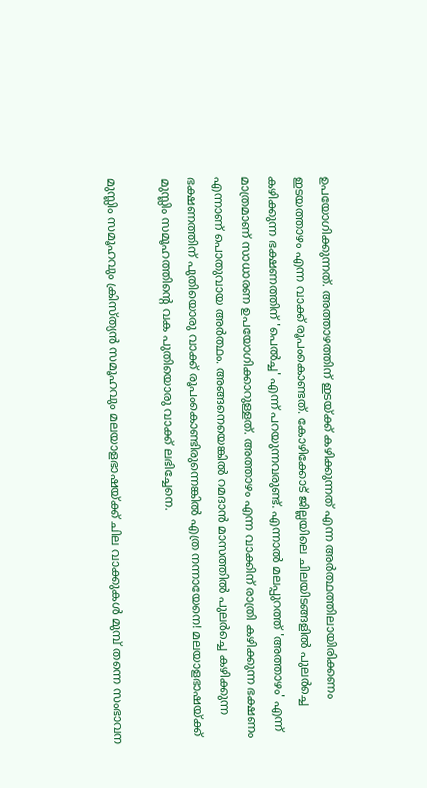ഉപയോഗിക്കുന്നത്. അത്താഴത്തിന് ഇടയ്ക്ക് കഴിക്കുന്നത് എന്ന അര്‍ത്ഥത്തിലായിരിക്കണം ഇടയത്താഴം എന്ന വാക്ക് രൂപംകൊണ്ടത്. കോഴിക്കോട് ജില്ലയിലെ ചിലയിടങ്ങളില്‍ പുലര്‍ച്ചെ കഴിക്കുന്ന ഭക്ഷണത്തിന് 'പെല്‍ച്ച' എന്ന് പറയുന്നവരുണ്ട്. എന്നാല്‍ മലപ്പുറത്ത് 'അത്താഴം' എന്ന് മാത്രമാണ് സാധാരണ ഉപയോഗിക്കാറുള്ളത്. അത്താഴം എന്ന വാക്കിന് രാത്രി കഴിക്കുന്ന ഭക്ഷണം എന്നാണ് പൊതുവായ അര്‍ത്ഥം. അങ്ങനെയെങ്കില്‍ റമദാന്‍ മാസത്തില്‍ പുലര്‍ച്ചെ കഴിക്കുന്ന ഭക്ഷണത്തിന് പുതിയൊരു വാക്ക് രൂപംകൊണ്ടിരുന്നെങ്കില്‍ എത്ര നന്നായേനെ! മലയാളഭാഷയ്ക്ക് മുസ്ലിം സമൂഹത്തിന്റെ വക പുതിയൊരു വാക്ക് ലഭിച്ചേനെ.

മുസ്ലിം സമൂഹവും ക്രിസ്ത്യന്‍ സമൂഹവും മലയാളഭാഷയ്ക്ക് ചില വാക്കുകള്‍ മുമ്പ് തന്നെ സംഭാവന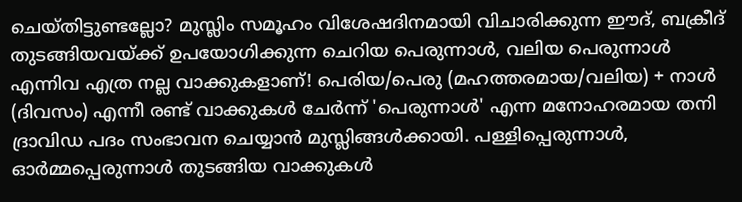ചെയ്തിട്ടുണ്ടല്ലോ? മുസ്ലിം സമൂഹം വിശേഷദിനമായി വിചാരിക്കുന്ന ഈദ്, ബക്രീദ് തുടങ്ങിയവയ്ക്ക് ഉപയോഗിക്കുന്ന ചെറിയ പെരുന്നാള്‍, വലിയ പെരുന്നാള്‍ എന്നിവ എത്ര നല്ല വാക്കുകളാണ്! പെരിയ/പെരു (മഹത്തരമായ/വലിയ) + നാള്‍ (ദിവസം) എന്നീ രണ്ട് വാക്കുകള്‍ ചേര്‍ന്ന് 'പെരുന്നാള്‍' എന്ന മനോഹരമായ തനി ദ്രാവിഡ പദം സംഭാവന ചെയ്യാന്‍ മുസ്ലിങ്ങള്‍ക്കായി. പള്ളിപ്പെരുന്നാള്‍, ഓര്‍മ്മപ്പെരുന്നാള്‍ തുടങ്ങിയ വാക്കുകള്‍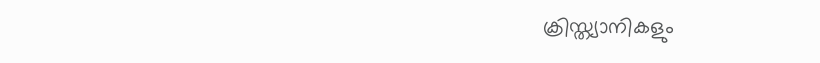ക്രിസ്ത്യാനികളും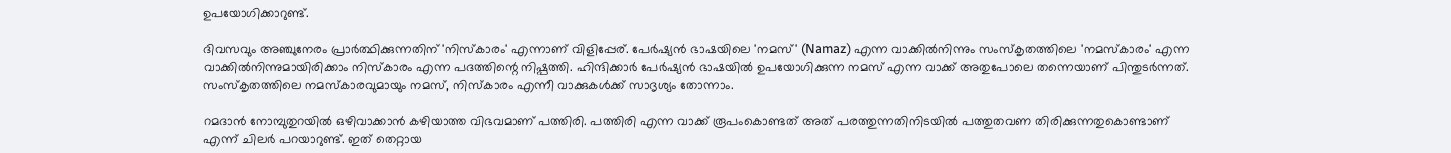ഉപയോഗിക്കാറുണ്ട്.

ദിവസവും അഞ്ചുനേരം പ്രാര്‍ത്ഥിക്കുന്നതിന് 'നിസ്‌കാരം' എന്നാണ് വിളിപ്പേര്. പേര്‍ഷ്യന്‍ ഭാഷയിലെ 'നമസ്' (Namaz) എന്ന വാക്കില്‍നിന്നും സംസ്‌കൃതത്തിലെ 'നമസ്‌കാരം' എന്ന വാക്കില്‍നിന്നുമായിരിക്കാം നിസ്‌കാരം എന്ന പദത്തിന്റെ നിഷ്പത്തി. ഹിന്ദിക്കാര്‍ പേര്‍ഷ്യന്‍ ഭാഷയില്‍ ഉപയോഗിക്കുന്ന നമസ് എന്ന വാക്ക് അതുപോലെ തന്നെയാണ് പിന്തുടര്‍ന്നത്. സംസ്‌കൃതത്തിലെ നമസ്‌കാരവുമായും നമസ്, നിസ്‌കാരം എന്നീ വാക്കുകള്‍ക്ക് സാദൃശ്യം തോന്നാം.

റമദാന്‍ നോമ്പുതുറയില്‍ ഒഴിവാക്കാന്‍ കഴിയാത്ത വിഭവമാണ് പത്തിരി. പത്തിരി എന്ന വാക്ക് രൂപംകൊണ്ടത് അത് പരത്തുന്നതിനിടയില്‍ പത്തുതവണ തിരിക്കുന്നതുകൊണ്ടാണ് എന്ന് ചിലര്‍ പറയാറുണ്ട്. ഇത് തെറ്റായ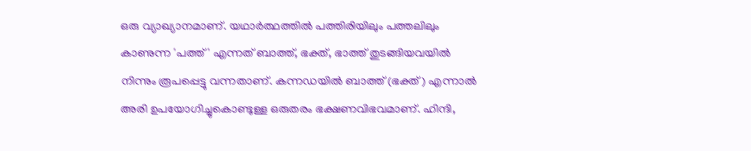ഒരു വ്യാഖ്യാനമാണ്. യഥാര്‍ത്ഥത്തില്‍ പത്തിരിയിലും പത്തലിലും കാണുന്ന 'പത്ത്' എന്നത് ബാത്ത്, ഭക്ത്, ഭാത്ത് തുടങ്ങിയവയില്‍ നിന്നും രൂപപ്പെട്ടു വന്നതാണ്. കന്നഡയില്‍ ബാത്ത് (ഭക്ത്) എന്നാല്‍ അരി ഉപയോഗിച്ചുകൊണ്ടുള്ള ഒരുതരം ഭക്ഷണവിഭവമാണ്. ഹിന്ദി,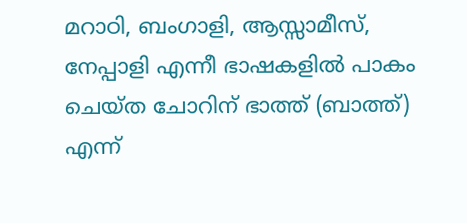മറാഠി, ബംഗാളി, ആസ്സാമീസ്, നേപ്പാളി എന്നീ ഭാഷകളില്‍ പാകം ചെയ്ത ചോറിന് ഭാത്ത് (ബാത്ത്) എന്ന്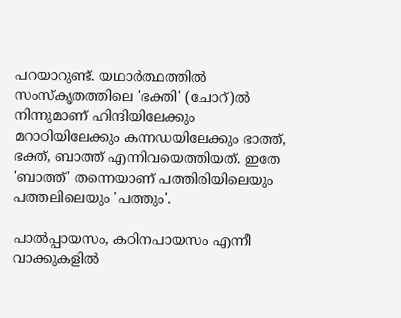പറയാറുണ്ട്. യഥാര്‍ത്ഥത്തില്‍ സംസ്‌കൃതത്തിലെ 'ഭക്തി' (ചോറ്)ല്‍ നിന്നുമാണ് ഹിന്ദിയിലേക്കും മറാഠിയിലേക്കും കന്നഡയിലേക്കും ഭാത്ത്, ഭക്ത്, ബാത്ത് എന്നിവയെത്തിയത്. ഇതേ 'ബാത്ത്' തന്നെയാണ് പത്തിരിയിലെയും പത്തലിലെയും 'പത്തും'.

പാല്‍പ്പായസം, കഠിനപായസം എന്നീ വാക്കുകളില്‍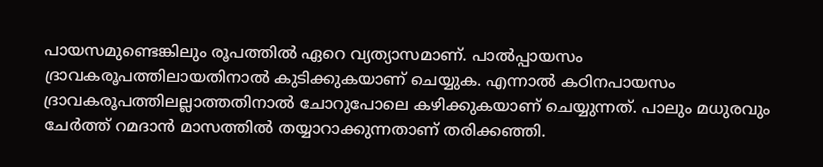പായസമുണ്ടെങ്കിലും രൂപത്തില്‍ ഏറെ വ്യത്യാസമാണ്. പാല്‍പ്പായസം ദ്രാവകരൂപത്തിലായതിനാല്‍ കുടിക്കുകയാണ് ചെയ്യുക. എന്നാല്‍ കഠിനപായസം ദ്രാവകരൂപത്തിലല്ലാത്തതിനാല്‍ ചോറുപോലെ കഴിക്കുകയാണ് ചെയ്യുന്നത്. പാലും മധുരവും ചേര്‍ത്ത് റമദാന്‍ മാസത്തില്‍ തയ്യാറാക്കുന്നതാണ് തരിക്കഞ്ഞി.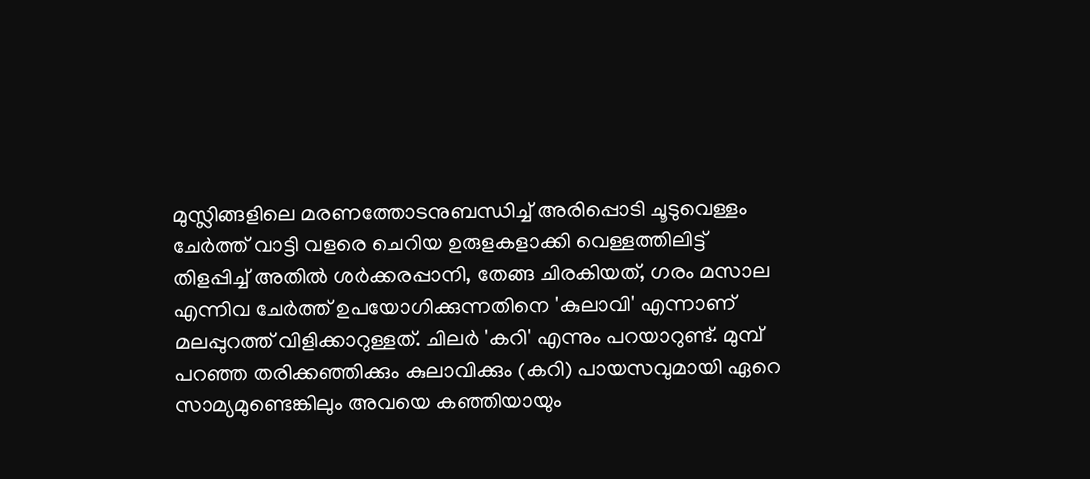മുസ്ലിങ്ങളിലെ മരണത്തോടനുബന്ധിച്ച് അരിപ്പൊടി ചൂടുവെള്ളം ചേര്‍ത്ത് വാട്ടി വളരെ ചെറിയ ഉരുളകളാക്കി വെള്ളത്തിലിട്ട് തിളപ്പിച്ച് അതില്‍ ശര്‍ക്കരപ്പാനി, തേങ്ങ ചിരകിയത്, ഗരം മസാല എന്നിവ ചേര്‍ത്ത് ഉപയോഗിക്കുന്നതിനെ 'കുലാവി' എന്നാണ് മലപ്പുറത്ത് വിളിക്കാറുള്ളത്. ചിലര്‍ 'കറി' എന്നും പറയാറുണ്ട്. മുമ്പ് പറഞ്ഞ തരിക്കഞ്ഞിക്കും കുലാവിക്കും (കറി) പായസവുമായി ഏറെ സാമ്യമുണ്ടെങ്കിലും അവയെ കഞ്ഞിയായും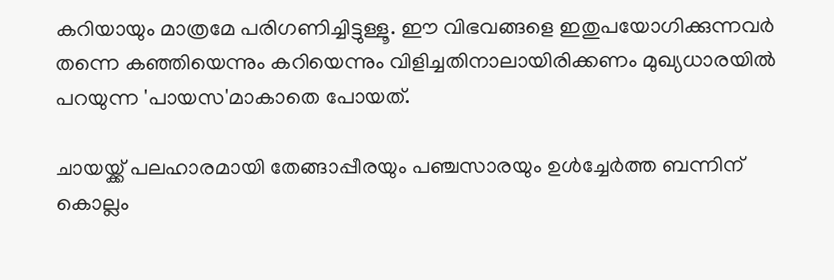കറിയായും മാത്രമേ പരിഗണിച്ചിട്ടുള്ളൂ. ഈ വിഭവങ്ങളെ ഇതുപയോഗിക്കുന്നവര്‍ തന്നെ കഞ്ഞിയെന്നും കറിയെന്നും വിളിച്ചതിനാലായിരിക്കണം മുഖ്യധാരയില്‍ പറയുന്ന 'പായസ'മാകാതെ പോയത്.

ചായയ്ക്ക് പലഹാരമായി തേങ്ങാപ്പീരയും പഞ്ചസാരയും ഉള്‍ച്ചേര്‍ത്ത ബന്നിന് കൊല്ലം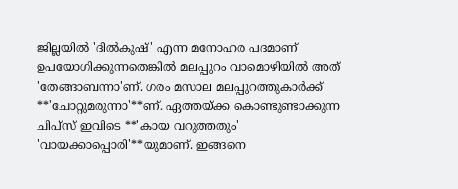ജില്ലയില്‍ 'ദില്‍കുഷ്' എന്ന മനോഹര പദമാണ് ഉപയോഗിക്കുന്നതെങ്കില്‍ മലപ്പുറം വാമൊഴിയില്‍ അത് 'തേങ്ങാബന്നാ'ണ്. ഗരം മസാല മലപ്പുറത്തുകാര്‍ക്ക് **'ചോറ്റുമരുന്നാ'**ണ്. ഏത്തയ്ക്ക കൊണ്ടുണ്ടാക്കുന്ന ചിപ്‌സ് ഇവിടെ **'കായ വറുത്തതും' 'വായക്കാപ്പൊരി'**യുമാണ്. ഇങ്ങനെ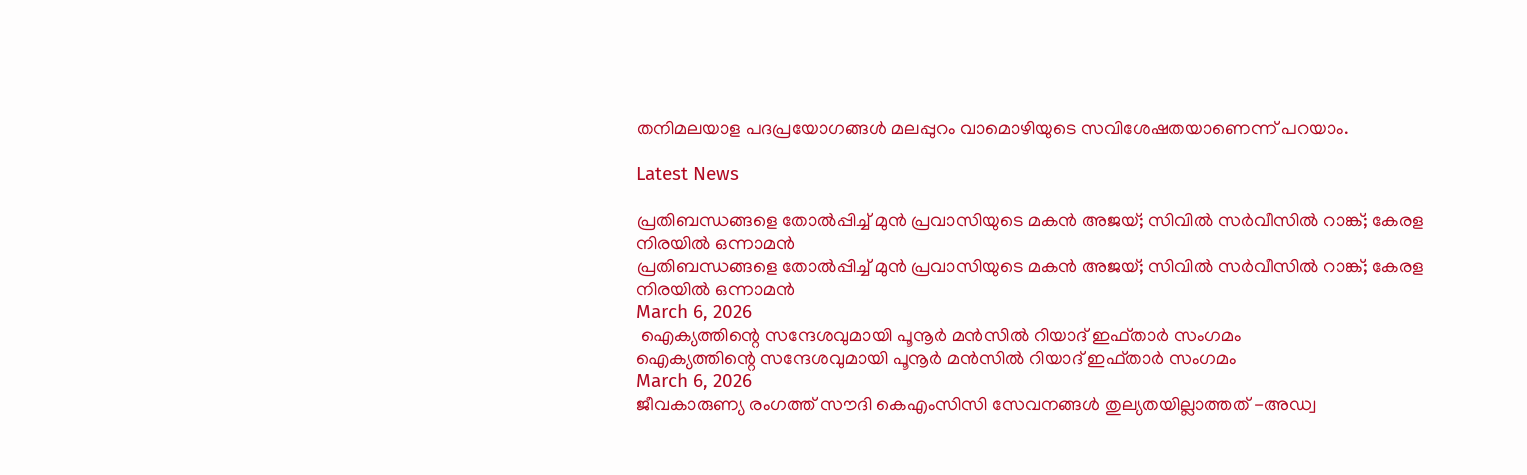തനിമലയാള പദപ്രയോഗങ്ങള്‍ മലപ്പുറം വാമൊഴിയുടെ സവിശേഷതയാണെന്ന് പറയാം.

Latest News

പ്രതിബന്ധങ്ങളെ തോല്‍പ്പിച്ച് മുന്‍ പ്രവാസിയുടെ മകന്‍ അജയ്; സിവില്‍ സര്‍വീസില്‍ റാങ്ക്; കേരള നിരയില്‍ ഒന്നാമന്‍
പ്രതിബന്ധങ്ങളെ തോല്‍പ്പിച്ച് മുന്‍ പ്രവാസിയുടെ മകന്‍ അജയ്; സിവില്‍ സര്‍വീസില്‍ റാങ്ക്; കേരള നിരയില്‍ ഒന്നാമന്‍
March 6, 2026
 ഐക്യത്തിന്റെ സന്ദേശവുമായി പൂനൂര്‍ മന്‍സില്‍ റിയാദ് ഇഫ്താര്‍ സംഗമം
ഐക്യത്തിന്റെ സന്ദേശവുമായി പൂനൂര്‍ മന്‍സില്‍ റിയാദ് ഇഫ്താര്‍ സംഗമം
March 6, 2026
ജീവകാരുണ്യ രംഗത്ത് സൗദി കെഎംസിസി സേവനങ്ങള്‍ തുല്യതയില്ലാത്തത് -അഡ്വ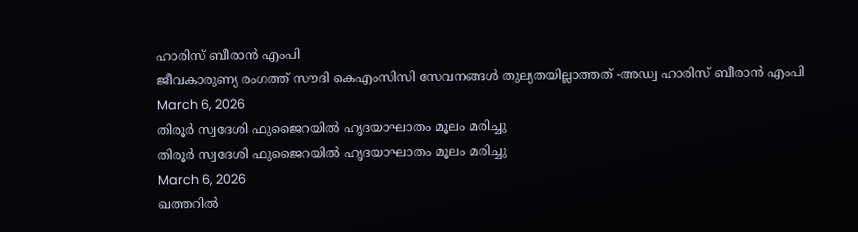ഹാരിസ് ബീരാന്‍ എംപി
ജീവകാരുണ്യ രംഗത്ത് സൗദി കെഎംസിസി സേവനങ്ങള്‍ തുല്യതയില്ലാത്തത് -അഡ്വ ഹാരിസ് ബീരാന്‍ എംപി
March 6, 2026
തിരൂര്‍ സ്വദേശി ഫുജൈറയില്‍ ഹൃദയാഘാതം മൂലം മരിച്ചു
തിരൂര്‍ സ്വദേശി ഫുജൈറയില്‍ ഹൃദയാഘാതം മൂലം മരിച്ചു
March 6, 2026
ഖത്തറില്‍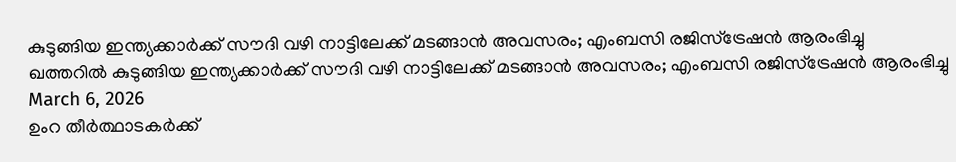കുടുങ്ങിയ ഇന്ത്യക്കാര്‍ക്ക് സൗദി വഴി നാട്ടിലേക്ക് മടങ്ങാന്‍ അവസരം; എംബസി രജിസ്‌ട്രേഷന്‍ ആരംഭിച്ചു
ഖത്തറില്‍ കുടുങ്ങിയ ഇന്ത്യക്കാര്‍ക്ക് സൗദി വഴി നാട്ടിലേക്ക് മടങ്ങാന്‍ അവസരം; എംബസി രജിസ്‌ട്രേഷന്‍ ആരംഭിച്ചു
March 6, 2026
ഉംറ തീര്‍ത്ഥാടകര്‍ക്ക്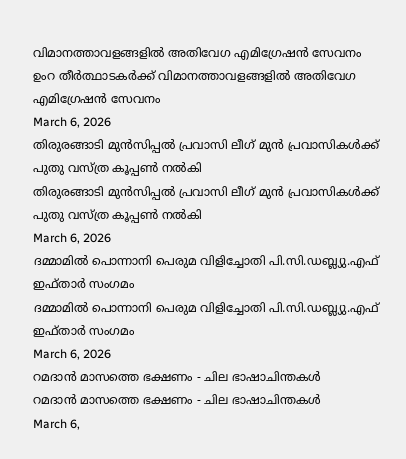വിമാനത്താവളങ്ങളില്‍ അതിവേഗ എമിഗ്രേഷന്‍ സേവനം
ഉംറ തീര്‍ത്ഥാടകര്‍ക്ക് വിമാനത്താവളങ്ങളില്‍ അതിവേഗ എമിഗ്രേഷന്‍ സേവനം
March 6, 2026
തിരുരങ്ങാടി മുന്‍സിപ്പല്‍ പ്രവാസി ലീഗ് മുന്‍ പ്രവാസികള്‍ക്ക് പുതു വസ്ത്ര കൂപ്പണ്‍ നല്‍കി
തിരുരങ്ങാടി മുന്‍സിപ്പല്‍ പ്രവാസി ലീഗ് മുന്‍ പ്രവാസികള്‍ക്ക് പുതു വസ്ത്ര കൂപ്പണ്‍ നല്‍കി
March 6, 2026
ദമ്മാമില്‍ പൊന്നാനി പെരുമ വിളിച്ചോതി പി.സി.ഡബ്ല്യു.എഫ് ഇഫ്താര്‍ സംഗമം
ദമ്മാമില്‍ പൊന്നാനി പെരുമ വിളിച്ചോതി പി.സി.ഡബ്ല്യു.എഫ് ഇഫ്താര്‍ സംഗമം
March 6, 2026
റമദാന്‍ മാസത്തെ ഭക്ഷണം - ചില ഭാഷാചിന്തകള്‍
റമദാന്‍ മാസത്തെ ഭക്ഷണം - ചില ഭാഷാചിന്തകള്‍
March 6,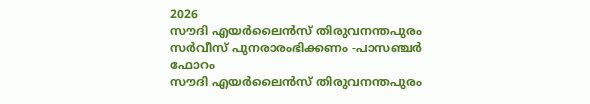2026
സൗദി എയര്‍ലൈന്‍സ് തിരുവനന്തപുരം സര്‍വീസ് പുനരാരംഭിക്കണം -പാസഞ്ചര്‍ ഫോറം
സൗദി എയര്‍ലൈന്‍സ് തിരുവനന്തപുരം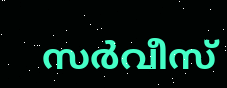സര്‍വീസ്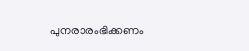പുനരാരംഭിക്കണം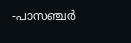-പാസഞ്ചര്‍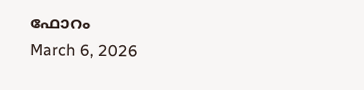ഫോറം
March 6, 2026